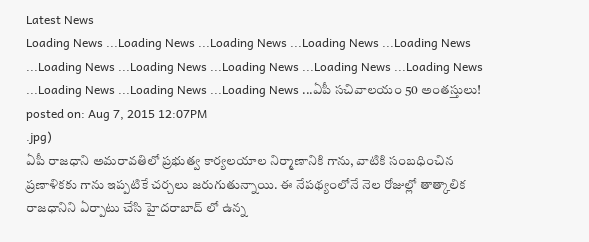Latest News
Loading News ...Loading News ...Loading News ...Loading News ...Loading News ...Loading News ...Loading News ...Loading News ...Loading News ...Loading News ...Loading News ...Loading News ...Loading News ...ఏపీ సచివాలయం 50 అంతస్తులు!
posted on: Aug 7, 2015 12:07PM
.jpg)
ఏపీ రాజధాని అమరావతిలో ప్రభుత్వ కార్యలయాల నిర్మాణానికి గాను, వాటికి సంబధించిన ప్రణాళికకు గాను ఇప్పటికే చర్చలు జరుగుతున్నాయి. ఈ నేపథ్యంలోనే నెల రోజుల్లో తాత్కాలిక రాజధానిని ఏర్పాటు చేసి హైదరాబాద్ లో ఉన్న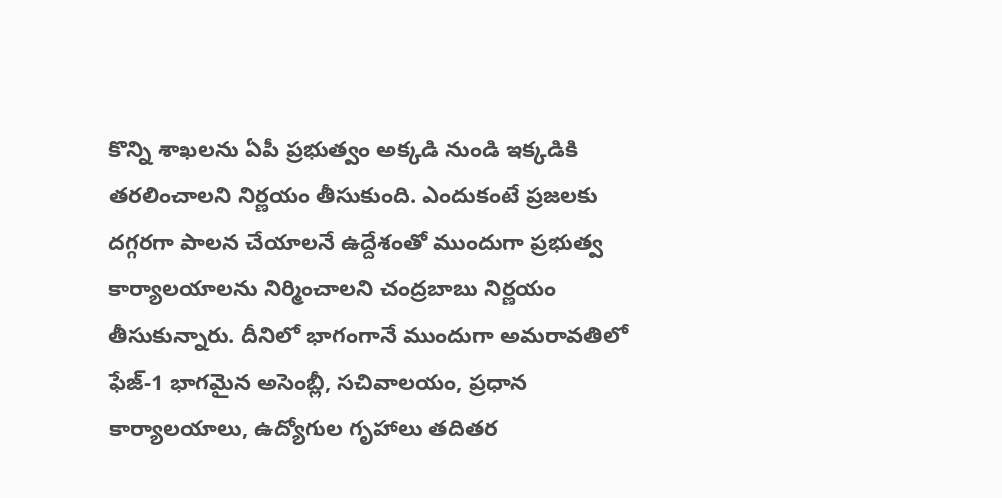కొన్ని శాఖలను ఏపీ ప్రభుత్వం అక్కడి నుండి ఇక్కడికి తరలించాలని నిర్ణయం తీసుకుంది. ఎందుకంటే ప్రజలకు దగ్గరగా పాలన చేయాలనే ఉద్దేశంతో ముందుగా ప్రభుత్వ కార్యాలయాలను నిర్మించాలని చంద్రబాబు నిర్ణయం తీసుకున్నారు. దీనిలో భాగంగానే ముందుగా అమరావతిలో ఫేజ్-1 భాగమైన అసెంబ్లీ, సచివాలయం, ప్రధాన కార్యాలయాలు, ఉద్యోగుల గృహాలు తదితర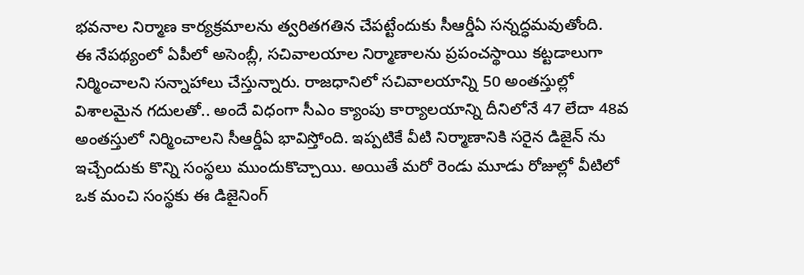భవనాల నిర్మాణ కార్యక్రమాలను త్వరితగతిన చేపట్టేందుకు సీఆర్డీఏ సన్నద్ధమవుతోంది.
ఈ నేపథ్యంలో ఏపీలో అసెంబ్లీ, సచివాలయాల నిర్మాణాలను ప్రపంచస్థాయి కట్టడాలుగా నిర్మించాలని సన్నాహాలు చేస్తున్నారు. రాజధానిలో సచివాలయాన్ని 50 అంతస్తుల్లో విశాలమైన గదులతో.. అందే విధంగా సీఎం క్యాంపు కార్యాలయాన్ని దీనిలోనే 47 లేదా 48వ అంతస్తులో నిర్మించాలని సీఆర్డీఏ భావిస్తోంది. ఇప్పటికే వీటి నిర్మాణానికి సరైన డిజైన్ ను ఇచ్చేందుకు కొన్ని సంస్థలు ముందుకొచ్చాయి. అయితే మరో రెండు మూడు రోజుల్లో వీటిలో ఒక మంచి సంస్థకు ఈ డిజైనింగ్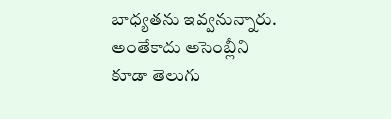బాధ్యతను ఇవ్వనున్నారు. అంతేకాదు అసెంబ్లీని కూడా తెలుగు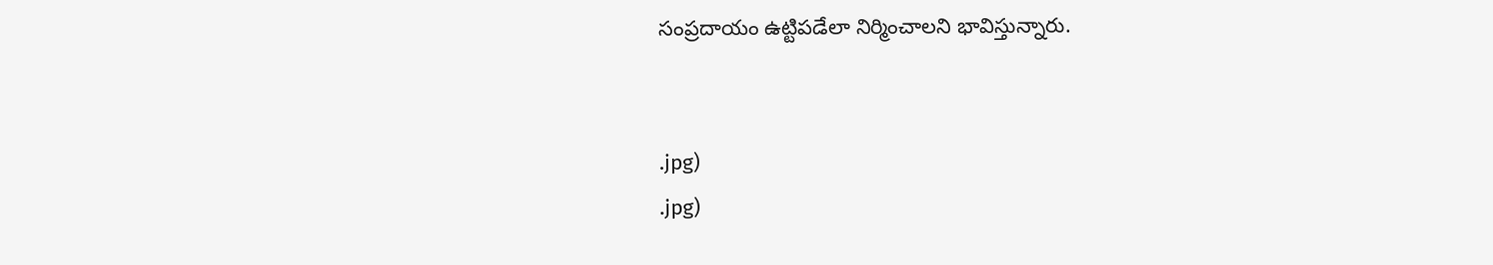సంప్రదాయం ఉట్టిపడేలా నిర్మించాలని భావిస్తున్నారు.


.jpg)
.jpg)